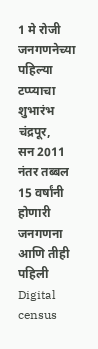1 मे रोजी जनगणनेच्या पहिल्या टप्प्याचा शुभारंभ
चंद्रपूर,
सन 2011 नंतर तब्बल 15 वर्षांनी होणारी जनगणना आणि तीही पहिली Digital census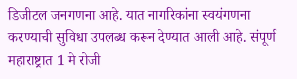डिजीटल जनगणना आहे. यात नागरिकांना स्वयंगणना करण्याची सुविधा उपलब्ध करून देण्यात आली आहे. संपूर्ण महाराष्ट्रात 1 मे रोजी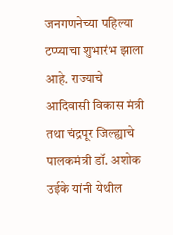जनगणनेच्या पहिल्या टप्प्याचा शुभारंभ झाला आहे. राज्याचे आदिवासी विकास मंत्री तथा चंद्रपूर जिल्ह्याचे पालकमंत्री डॉ. अशोक उईके यांनी येथील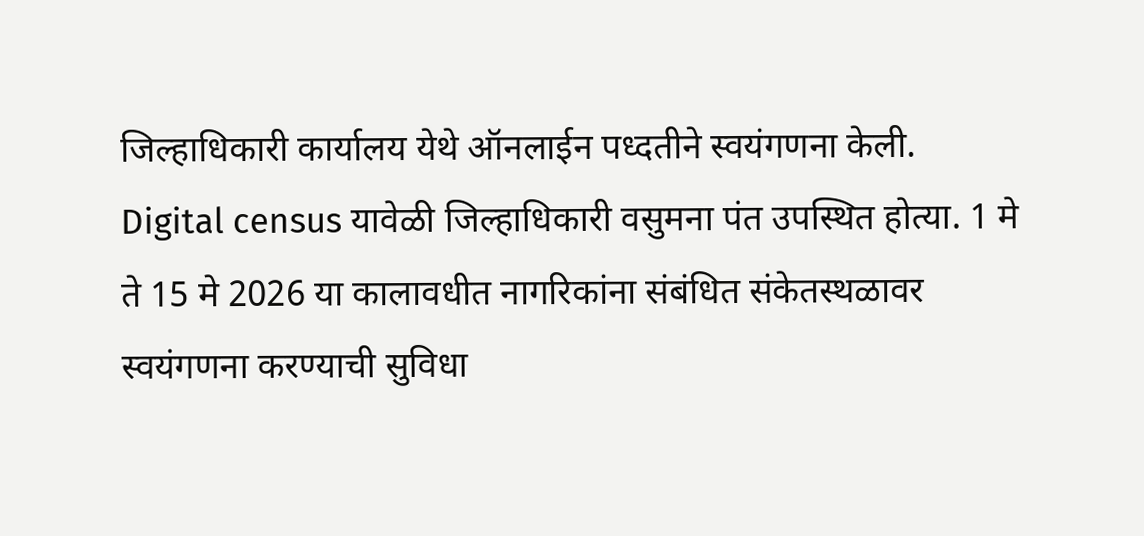जिल्हाधिकारी कार्यालय येथे ऑनलाईन पध्दतीने स्वयंगणना केली.
Digital census यावेळी जिल्हाधिकारी वसुमना पंत उपस्थित होत्या. 1 मे ते 15 मे 2026 या कालावधीत नागरिकांना संबंधित संकेतस्थळावर स्वयंगणना करण्याची सुविधा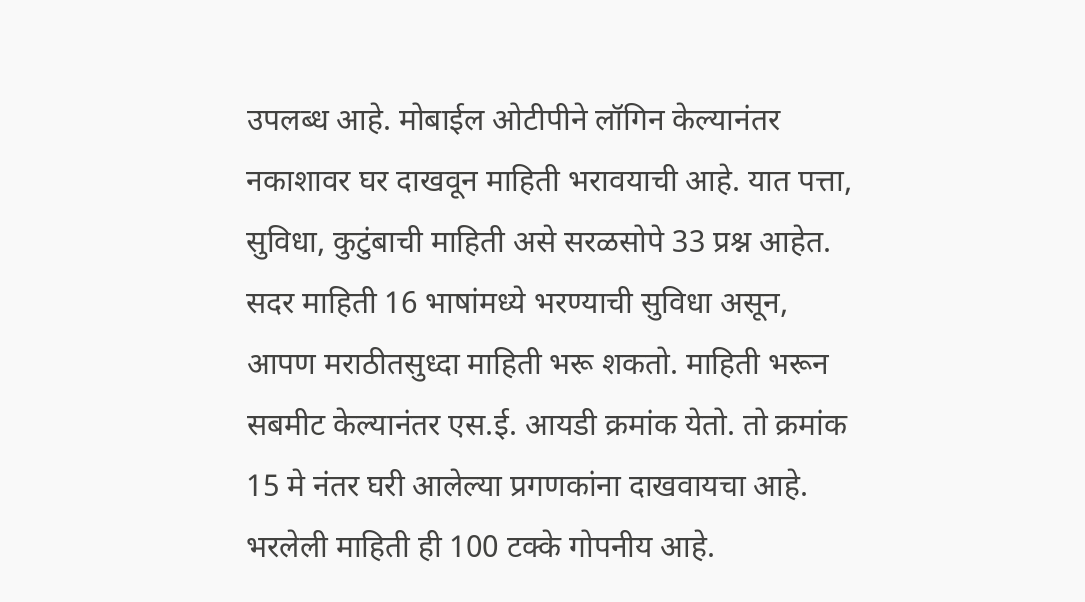उपलब्ध आहे. मोबाईल ओटीपीने लॉगिन केल्यानंतर नकाशावर घर दाखवून माहिती भरावयाची आहे. यात पत्ता, सुविधा, कुटुंबाची माहिती असे सरळसोपे 33 प्रश्न आहेत. सदर माहिती 16 भाषांमध्ये भरण्याची सुविधा असून, आपण मराठीतसुध्दा माहिती भरू शकतो. माहिती भरून सबमीट केल्यानंतर एस.ई. आयडी क्रमांक येतो. तो क्रमांक 15 मे नंतर घरी आलेल्या प्रगणकांना दाखवायचा आहे. भरलेली माहिती ही 100 टक्के गोपनीय आहे.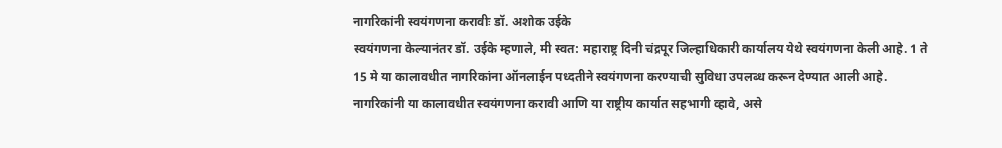नागरिकांनी स्वयंगणना करावीः डॉ. अशोक उईके
स्वयंगणना केल्यानंतर डॉ. उईके म्हणाले, मी स्वत: महाराष्ट्र दिनी चंद्रपूर जिल्हाधिकारी कार्यालय येथे स्वयंगणना केली आहे. 1 ते 15 मे या कालावधीत नागरिकांना ऑनलाईन पध्दतीने स्वयंगणना करण्याची सुविधा उपलब्ध करून देण्यात आली आहे. नागरिकांनी या कालावधीत स्वयंगणना करावी आणि या राष्ट्रीय कार्यात सहभागी व्हावे, असे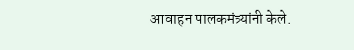आवाहन पालकमंत्र्यांनी केले.